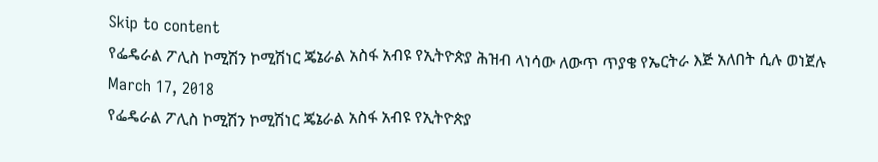Skip to content
የፌዴራል ፖሊስ ኮሚሽን ኮሚሽነር ጄኔራል አስፋ አብዩ የኢትዮጵያ ሕዝብ ላነሳው ለውጥ ጥያቄ የኤርትራ እጅ አለበት ሲሉ ወነጀሉ
March 17, 2018
የፌዴራል ፖሊስ ኮሚሽን ኮሚሽነር ጄኔራል አስፋ አብዩ የኢትዮጵያ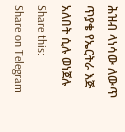ሕዝብ ላነሳው ለውጥ ጥያቄ የኤርትራ እጅ አለበት ሲሉ ወነጀሉ
Share this:
Share on Telegram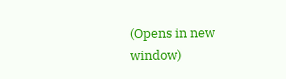(Opens in new window)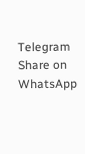Telegram
Share on WhatsApp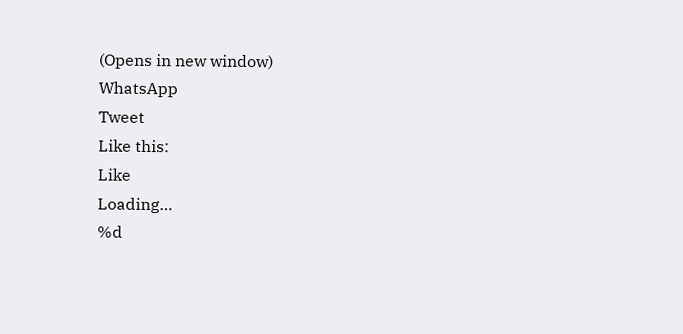(Opens in new window)
WhatsApp
Tweet
Like this:
Like
Loading…
%d